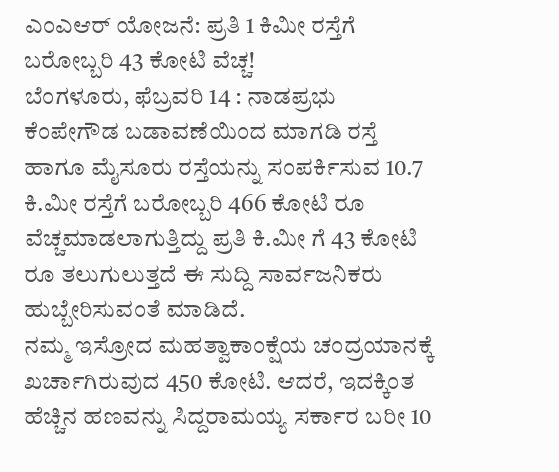ಎಂಎಆರ್ ಯೋಜನೆ: ಪ್ರತಿ 1 ಕಿಮೀ ರಸ್ತೆಗೆ ಬರೋಬ್ಬರಿ 43 ಕೋಟಿ ವೆಚ್ಚ!
ಬೆಂಗಳೂರು, ಫೆಬ್ರವರಿ 14 : ನಾಡಪ್ರಭು ಕೆಂಪೇಗೌಡ ಬಡಾವಣೆಯಿಂದ ಮಾಗಡಿ ರಸ್ತೆ ಹಾಗೂ ಮೈಸೂರು ರಸ್ತೆಯನ್ನು ಸಂಪರ್ಕಿಸುವ 10.7 ಕಿ.ಮೀ ರಸ್ತೆಗೆ ಬರೋಬ್ಬರಿ 466 ಕೋಟಿ ರೂ ವೆಚ್ಚಮಾಡಲಾಗುತ್ತಿದ್ದು ಪ್ರತಿ ಕಿ.ಮೀ ಗೆ 43 ಕೋಟಿ ರೂ ತಲುಗುಲುತ್ತದೆ ಈ ಸುದ್ದಿ ಸಾರ್ವಜನಿಕರು ಹುಬ್ಬೇರಿಸುವಂತೆ ಮಾಡಿದೆ.
ನಮ್ಮ ಇಸ್ರೋದ ಮಹತ್ವಾಕಾಂಕ್ಷೆಯ ಚಂದ್ರಯಾನಕ್ಕೆ ಖರ್ಚಾಗಿರುವುದ 450 ಕೋಟಿ. ಆದರೆ, ಇದಕ್ಕಿಂತ ಹೆಚ್ಚಿನ ಹಣವನ್ನು ಸಿದ್ದರಾಮಯ್ಯ ಸರ್ಕಾರ ಬರೀ 10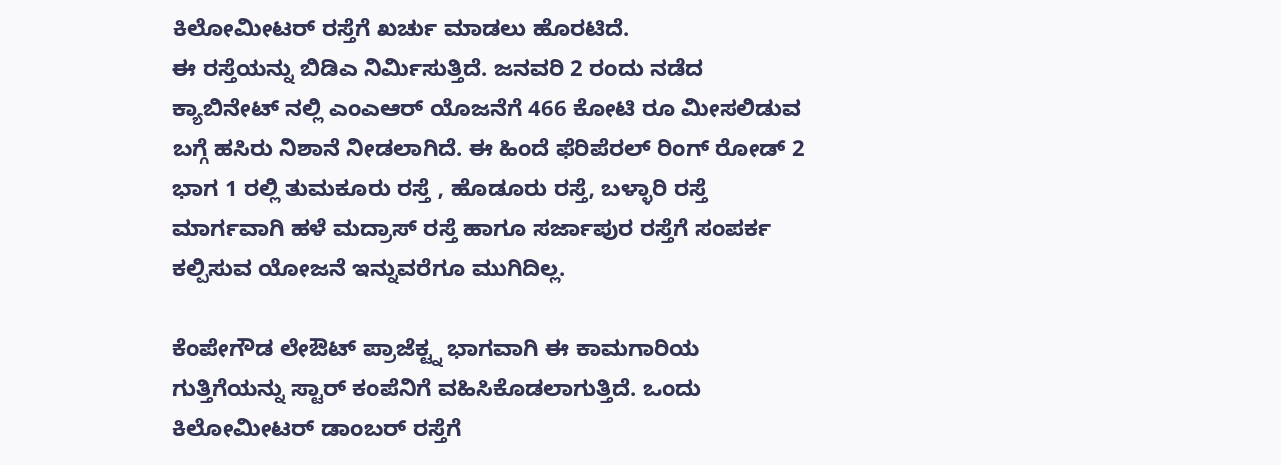ಕಿಲೋಮೀಟರ್ ರಸ್ತೆಗೆ ಖರ್ಚು ಮಾಡಲು ಹೊರಟಿದೆ.
ಈ ರಸ್ತೆಯನ್ನು ಬಿಡಿಎ ನಿರ್ಮಿಸುತ್ತಿದೆ. ಜನವರಿ 2 ರಂದು ನಡೆದ ಕ್ಯಾಬಿನೇಟ್ ನಲ್ಲಿ ಎಂಎಆರ್ ಯೊಜನೆಗೆ 466 ಕೋಟಿ ರೂ ಮೀಸಲಿಡುವ ಬಗ್ಗೆ ಹಸಿರು ನಿಶಾನೆ ನೀಡಲಾಗಿದೆ. ಈ ಹಿಂದೆ ಫೆರಿಪೆರಲ್ ರಿಂಗ್ ರೋಡ್ 2 ಭಾಗ 1 ರಲ್ಲಿ ತುಮಕೂರು ರಸ್ತೆ , ಹೊಡೂರು ರಸ್ತೆ, ಬಳ್ಳಾರಿ ರಸ್ತೆ ಮಾರ್ಗವಾಗಿ ಹಳೆ ಮದ್ರಾಸ್ ರಸ್ತೆ ಹಾಗೂ ಸರ್ಜಾಪುರ ರಸ್ತೆಗೆ ಸಂಪರ್ಕ ಕಲ್ಪಿಸುವ ಯೋಜನೆ ಇನ್ನುವರೆಗೂ ಮುಗಿದಿಲ್ಲ.

ಕೆಂಪೇಗೌಡ ಲೇಔಟ್ ಪ್ರಾಜೆಕ್ಟ್ನ ಭಾಗವಾಗಿ ಈ ಕಾಮಗಾರಿಯ ಗುತ್ತಿಗೆಯನ್ನು ಸ್ಟಾರ್ ಕಂಪೆನಿಗೆ ವಹಿಸಿಕೊಡಲಾಗುತ್ತಿದೆ. ಒಂದು ಕಿಲೋಮೀಟರ್ ಡಾಂಬರ್ ರಸ್ತೆಗೆ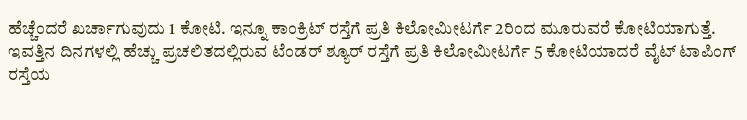ಹೆಚ್ಚೆಂದರೆ ಖರ್ಚಾಗುವುದು 1 ಕೋಟಿ. ಇನ್ನೂ ಕಾಂಕ್ರಿಟ್ ರಸ್ತೆಗೆ ಪ್ರತಿ ಕಿಲೋಮೀಟರ್ಗೆ 2ರಿಂದ ಮೂರುವರೆ ಕೋಟಿಯಾಗುತ್ತೆ.
ಇವತ್ತಿನ ದಿನಗಳಲ್ಲಿ ಹೆಚ್ಚು ಪ್ರಚಲಿತದಲ್ಲಿರುವ ಟೆಂಡರ್ ಶ್ಯೂರ್ ರಸ್ತೆಗೆ ಪ್ರತಿ ಕಿಲೋಮೀಟರ್ಗೆ 5 ಕೋಟಿಯಾದರೆ ವೈಟ್ ಟಾಪಿಂಗ್ ರಸ್ತೆಯ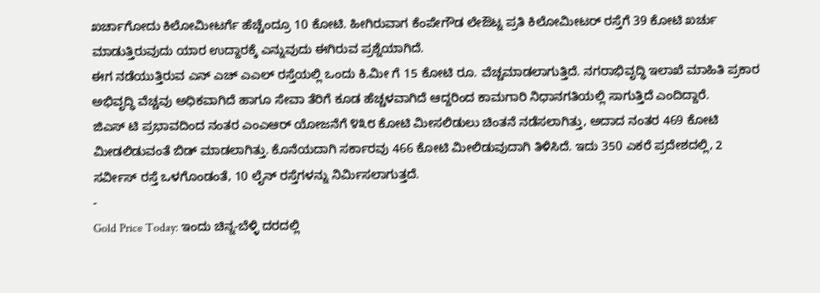ಖರ್ಚಾಗೋದು ಕಿಲೋಮೀಟರ್ಗೆ ಹೆಚ್ಚೆಂದ್ರೂ 10 ಕೋಟಿ. ಹೀಗಿರುವಾಗ ಕೆಂಪೇಗೌಡ ಲೇಔಟ್ನ ಪ್ರತಿ ಕಿಲೋಮೀಟರ್ ರಸ್ತೆಗೆ 39 ಕೋಟಿ ಖರ್ಚು ಮಾಡುತ್ತಿರುವುದು ಯಾರ ಉದ್ದಾರಕ್ಕೆ ಎನ್ನುವುದು ಈಗಿರುವ ಪ್ರಶ್ನೆಯಾಗಿದೆ.
ಈಗ ನಡೆಯುತ್ತಿರುವ ಎನ್ ಎಚ್ ಎಎಲ್ ರಸ್ತೆಯಲ್ಲಿ ಒಂದು ಕಿ.ಮೀ ಗೆ 15 ಕೋಟಿ ರೂ. ವೆಚ್ಚಮಾಡಲಾಗುತ್ತಿದೆ. ನಗರಾಭಿವೃದ್ಧಿ ಇಲಾಖೆ ಮಾಹಿತಿ ಪ್ರಕಾರ ಅಭಿವೃದ್ಧಿ ವೆಚ್ಚವು ಅಧಿಕವಾಗಿದೆ ಹಾಗೂ ಸೇವಾ ತೆರಿಗೆ ಕೂಡ ಹೆಚ್ಚಳವಾಗಿದೆ ಆದ್ದರಿಂದ ಕಾಮಗಾರಿ ನಿಧಾನಗತಿಯಲ್ಲಿ ಸಾಗುತ್ತಿದೆ ಎಂದಿದ್ದಾರೆ.
ಜಿಎಸ್ ಟಿ ಪ್ರಭಾವದಿಂದ ನಂತರ ಎಂಎಆರ್ ಯೋಜನೆಗೆ ೪೩೮ ಕೋಟಿ ಮೀಸಲಿಡುಲು ಚಿಂತನೆ ನಡೆಸಲಾಗಿತ್ತು, ಅದಾದ ನಂತರ 469 ಕೋಟಿ ಮೀಡಲಿಡುವಂತೆ ಬಿಡ್ ಮಾಡಲಾಗಿತ್ತು. ಕೊನೆಯದಾಗಿ ಸರ್ಕಾರವು 466 ಕೋಟಿ ಮೀಲಿಡುವುದಾಗಿ ತಿಳಿಸಿದೆ. ಇದು 350 ಎಕರೆ ಪ್ರದೇಶದಲ್ಲಿ, 2 ಸರ್ವೀಸ್ ರಸ್ತೆ ಒಳಗೊಂಡಂತೆ, 10 ಲೈನ್ ರಸ್ತೆಗಳನ್ನು ನಿರ್ಮಿಸಲಾಗುತ್ತದೆ.
-
Gold Price Today: ಇಂದು ಚಿನ್ನ-ಬೆಳ್ಳಿ ದರದಲ್ಲಿ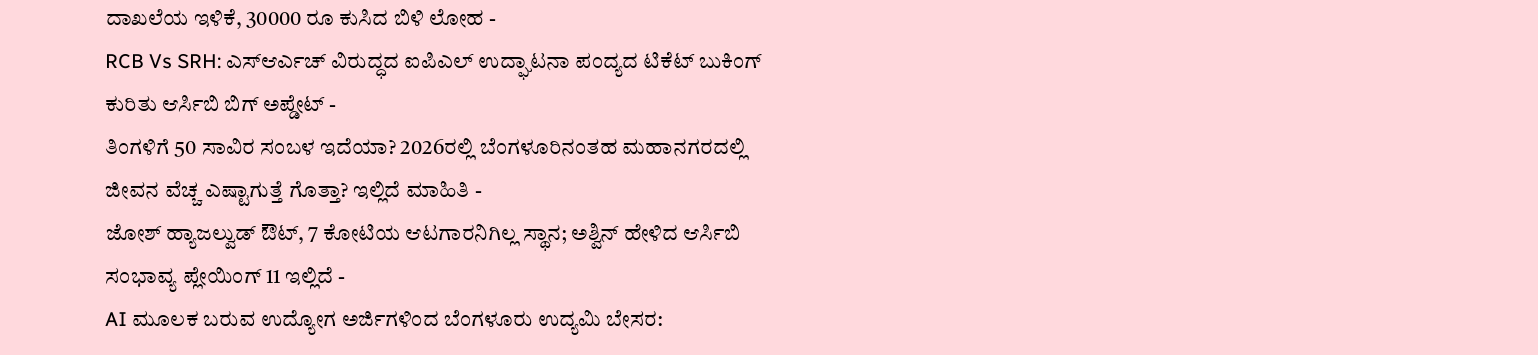ದಾಖಲೆಯ ಇಳಿಕೆ, 30000 ರೂ ಕುಸಿದ ಬಿಳಿ ಲೋಹ -
RCB Vs SRH: ಎಸ್ಆರ್ಎಚ್ ವಿರುದ್ಧದ ಐಪಿಎಲ್ ಉದ್ಘಾಟನಾ ಪಂದ್ಯದ ಟಿಕೆಟ್ ಬುಕಿಂಗ್ ಕುರಿತು ಆರ್ಸಿಬಿ ಬಿಗ್ ಅಪ್ಡೇಟ್ -
ತಿಂಗಳಿಗೆ 50 ಸಾವಿರ ಸಂಬಳ ಇದೆಯಾ? 2026ರಲ್ಲಿ ಬೆಂಗಳೂರಿನಂತಹ ಮಹಾನಗರದಲ್ಲಿ ಜೀವನ ವೆಚ್ಚ ಎಷ್ಟಾಗುತ್ತೆ ಗೊತ್ತಾ? ಇಲ್ಲಿದೆ ಮಾಹಿತಿ -
ಜೋಶ್ ಹ್ಯಾಜಲ್ವುಡ್ ಔಟ್, 7 ಕೋಟಿಯ ಆಟಗಾರನಿಗಿಲ್ಲ ಸ್ಥಾನ; ಅಶ್ವಿನ್ ಹೇಳಿದ ಆರ್ಸಿಬಿ ಸಂಭಾವ್ಯ ಪ್ಲೇಯಿಂಗ್ 11 ಇಲ್ಲಿದೆ -
AI ಮೂಲಕ ಬರುವ ಉದ್ಯೋಗ ಅರ್ಜಿಗಳಿಂದ ಬೆಂಗಳೂರು ಉದ್ಯಮಿ ಬೇಸರ: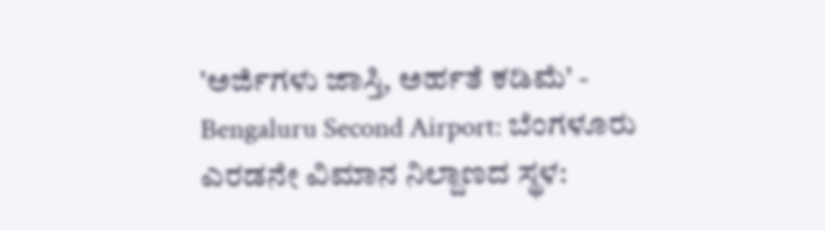'ಅರ್ಜಿಗಳು ಜಾಸ್ತಿ, ಅರ್ಹತೆ ಕಡಿಮೆ’ -
Bengaluru Second Airport: ಬೆಂಗಳೂರು ಎರಡನೇ ವಿಮಾನ ನಿಲ್ದಾಣದ ಸ್ಥಳ: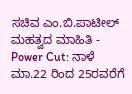ಸಚಿವ ಎಂ.ಬಿ.ಪಾಟೀಲ್ ಮಹತ್ವದ ಮಾಹಿತಿ -
Power Cut: ನಾಳೆ ಮಾ.22 ರಿಂದ 25ರವರೆಗೆ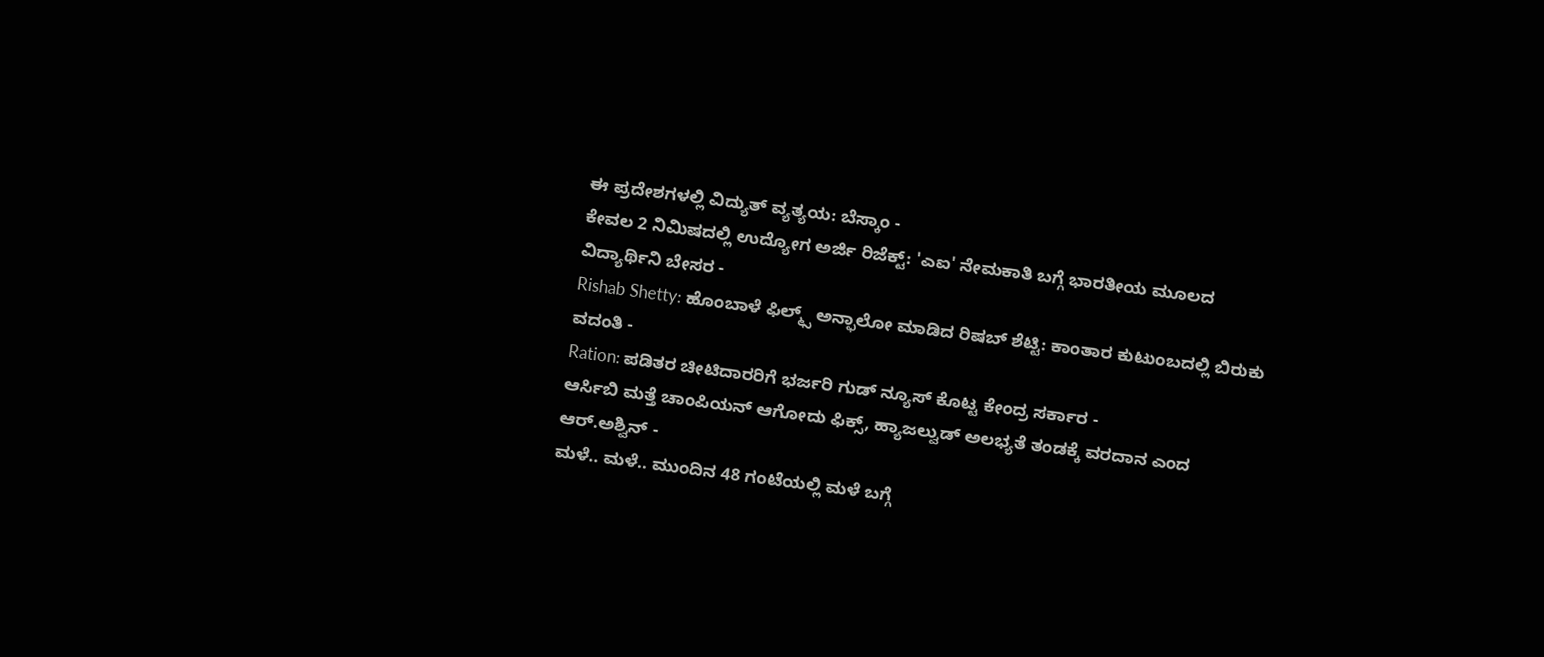ಈ ಪ್ರದೇಶಗಳಲ್ಲಿ ವಿದ್ಯುತ್ ವ್ಯತ್ಯಯ: ಬೆಸ್ಕಾಂ -
ಕೇವಲ 2 ನಿಮಿಷದಲ್ಲಿ ಉದ್ಯೋಗ ಅರ್ಜಿ ರಿಜೆಕ್ಟ್: 'ಎಐ' ನೇಮಕಾತಿ ಬಗ್ಗೆ ಭಾರತೀಯ ಮೂಲದ ವಿದ್ಯಾರ್ಥಿನಿ ಬೇಸರ -
Rishab Shetty: ಹೊಂಬಾಳೆ ಫಿಲ್ಮ್ಸ್ ಅನ್ಫಾಲೋ ಮಾಡಿದ ರಿಷಬ್ ಶೆಟ್ಟಿ: ಕಾಂತಾರ ಕುಟುಂಬದಲ್ಲಿ ಬಿರುಕು ವದಂತಿ -
Ration: ಪಡಿತರ ಚೀಟಿದಾರರಿಗೆ ಭರ್ಜರಿ ಗುಡ್ ನ್ಯೂಸ್ ಕೊಟ್ಟ ಕೇಂದ್ರ ಸರ್ಕಾರ -
ಆರ್ಸಿಬಿ ಮತ್ತೆ ಚಾಂಪಿಯನ್ ಆಗೋದು ಫಿಕ್ಸ್, ಹ್ಯಾಜಲ್ವುಡ್ ಅಲಭ್ಯತೆ ತಂಡಕ್ಕೆ ವರದಾನ ಎಂದ ಆರ್.ಅಶ್ವಿನ್ -
ಮಳೆ.. ಮಳೆ.. ಮುಂದಿನ 48 ಗಂಟೆಯಲ್ಲಿ ಮಳೆ ಬಗ್ಗೆ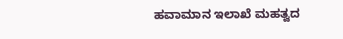ಹವಾಮಾನ ಇಲಾಖೆ ಮಹತ್ವದ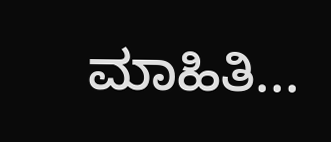ಮಾಹಿತಿ...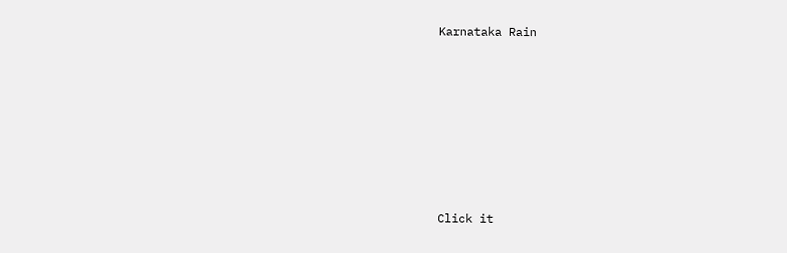Karnataka Rain












Click it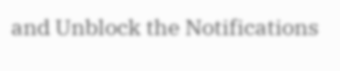and Unblock the Notifications